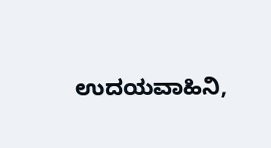ಉದಯವಾಹಿನಿ,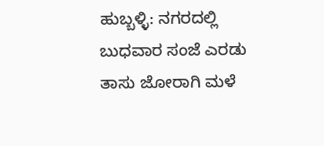ಹುಬ್ಬಳ್ಳಿ: ನಗರದಲ್ಲಿ ಬುಧವಾರ ಸಂಜೆ ಎರಡು ತಾಸು ಜೋರಾಗಿ ಮಳೆ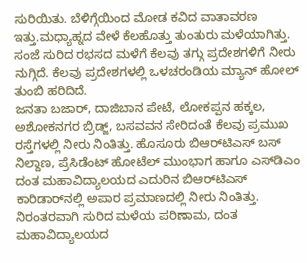ಸುರಿಯಿತು. ಬೆಳಿಗ್ಗೆಯಿಂದ ಮೋಡ ಕವಿದ ವಾತಾವರಣ ಇತ್ತು.ಮಧ್ಯಾಹ್ನದ ವೇಳೆ ಕೆಲಹೊತ್ತು ತುಂತುರು ಮಳೆಯಾಗಿತ್ತು. ಸಂಜೆ ಸುರಿದ ರಭಸದ ಮಳೆಗೆ ಕೆಲವು ತಗ್ಗು ಪ್ರದೇಶಗಳಿಗೆ ನೀರು ನುಗ್ಗಿದೆ. ಕೆಲವು ಪ್ರದೇಶಗಳಲ್ಲಿ ಒಳಚರಂಡಿಯ ಮ್ಯಾನ್‌ ಹೋಲ್‌ ತುಂಬಿ ಹರಿದಿದೆ.
ಜನತಾ ಬಜಾರ್‌, ದಾಜಿಬಾನ ಪೇಟೆ, ಲೋಕಪ್ಪನ ಹಕ್ಕಲ, ಅಶೋಕನಗರ ಬ್ರಿಡ್ಜ್‌, ಬಸವವನ ಸೇರಿದಂತೆ ಕೆಲವು ಪ್ರಮುಖ ರಸ್ತೆಗಳಲ್ಲಿ ನೀರು ನಿಂತಿತ್ತು. ಹೊಸೂರು ಬಿಆರ್‌ಟಿಎಸ್‌ ಬಸ್‌ ನಿಲ್ದಾಣ, ಪ್ರೆಸಿಡೆಂಟ್‌ ಹೋಟೆಲ್‌ ಮುಂಭಾಗ ಹಾಗೂ ಎಸ್‌ಡಿಎಂ ದಂತ ಮಹಾವಿದ್ಯಾಲಯದ ಎದುರಿನ ಬಿಆರ್‌ಟಿಎಸ್‌ ಕಾರಿಡಾರ್‌ನಲ್ಲಿ ಅಪಾರ ಪ್ರಮಾಣದಲ್ಲಿ ನೀರು ನಿಂತಿತ್ತು. ನಿರಂತರವಾಗಿ ಸುರಿದ ಮಳೆಯ ಪರಿಣಾಮ, ದಂತ ಮಹಾವಿದ್ಯಾಲಯದ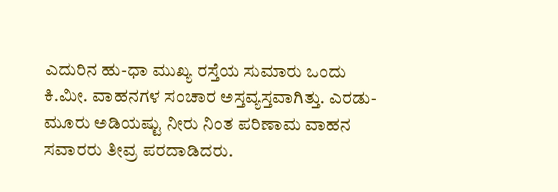ಎದುರಿನ ಹು-ಧಾ ಮುಖ್ಯ ರಸ್ತೆಯ ಸುಮಾರು ಒಂದು ಕಿ.ಮೀ. ವಾಹನಗಳ ಸಂಚಾರ ಅಸ್ತವ್ಯಸ್ತವಾಗಿತ್ತು. ಎರಡು-ಮೂರು ಅಡಿಯಷ್ಟು ನೀರು ನಿಂತ ಪರಿಣಾಮ ವಾಹನ ಸವಾರರು ತೀವ್ರ ಪರದಾಡಿದರು.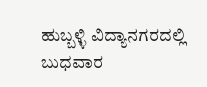ಹುಬ್ಬಳ್ಳಿ ವಿದ್ಯಾನಗರದಲ್ಲಿ ಬುಧವಾರ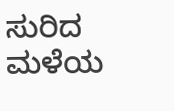ಸುರಿದ ಮಳೆಯ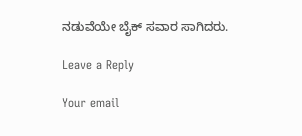ನಡುವೆಯೇ ಬೈಕ್‌ ಸವಾರ ಸಾಗಿದರು.

Leave a Reply

Your email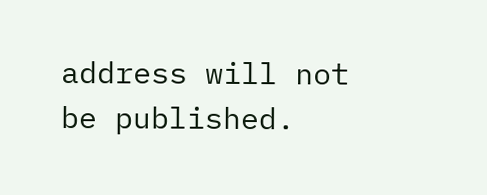address will not be published.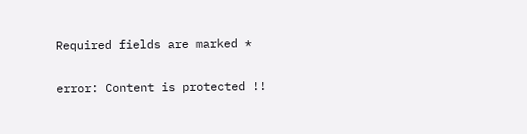Required fields are marked *

error: Content is protected !!